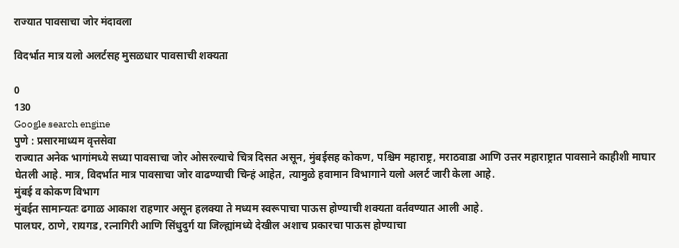राज्यात पावसाचा जोर मंदावला

विदर्भात मात्र यलो अलर्टसह मुसळधार पावसाची शक्यता

0
130
Google search engine
पुणे : प्रसारमाध्यम वृत्तसेवा
राज्यात अनेक भागांमध्ये सध्या पावसाचा जोर ओसरल्याचे चित्र दिसत असून, मुंबईसह कोकण, पश्चिम महाराष्ट्र, मराठवाडा आणि उत्तर महाराष्ट्रात पावसाने काहीशी माघार घेतली आहे. मात्र, विदर्भात मात्र पावसाचा जोर वाढण्याची चिन्हं आहेत, त्यामुळे हवामान विभागाने यलो अलर्ट जारी केला आहे.
मुंबई व कोकण विभाग
मुंबईत सामान्यतः ढगाळ आकाश राहणार असून हलक्या ते मध्यम स्वरूपाचा पाऊस होण्याची शक्यता वर्तवण्यात आली आहे.
पालघर, ठाणे, रायगड, रत्नागिरी आणि सिंधुदुर्ग या जिल्ह्यांमध्ये देखील अशाच प्रकारचा पाऊस होण्याचा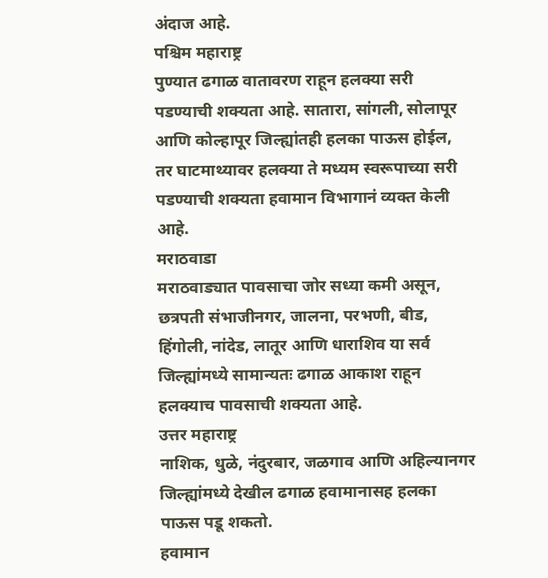अंदाज आहे.
पश्चिम महाराष्ट्र
पुण्यात ढगाळ वातावरण राहून हलक्या सरी पडण्याची शक्यता आहे. सातारा, सांगली, सोलापूर आणि कोल्हापूर जिल्ह्यांतही हलका पाऊस होईल, तर घाटमाथ्यावर हलक्या ते मध्यम स्वरूपाच्या सरी पडण्याची शक्यता हवामान विभागानं व्यक्त केली आहे.
मराठवाडा
मराठवाड्यात पावसाचा जोर सध्या कमी असून, छत्रपती संभाजीनगर, जालना, परभणी, बीड, हिंगोली, नांदेड, लातूर आणि धाराशिव या सर्व जिल्ह्यांमध्ये सामान्यतः ढगाळ आकाश राहून हलक्याच पावसाची शक्यता आहे.
उत्तर महाराष्ट्र
नाशिक, धुळे, नंदुरबार, जळगाव आणि अहिल्यानगर जिल्ह्यांमध्ये देखील ढगाळ हवामानासह हलका पाऊस पडू शकतो.
हवामान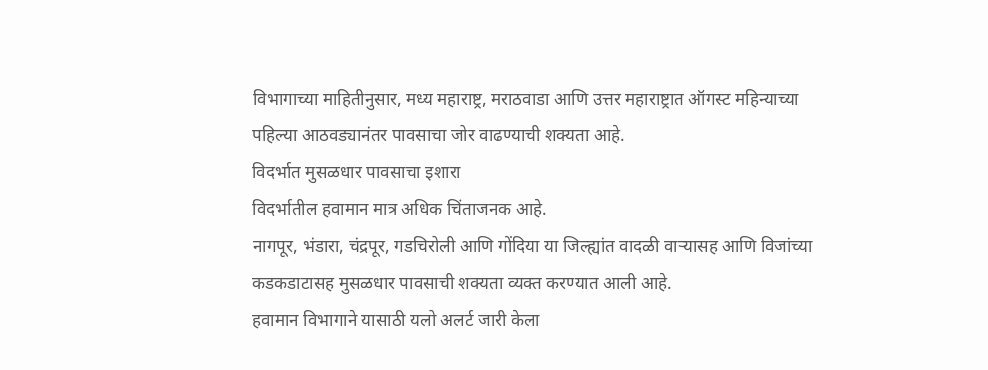विभागाच्या माहितीनुसार, मध्य महाराष्ट्र, मराठवाडा आणि उत्तर महाराष्ट्रात ऑगस्ट महिन्याच्या पहिल्या आठवड्यानंतर पावसाचा जोर वाढण्याची शक्यता आहे.
विदर्भात मुसळधार पावसाचा इशारा
विदर्भातील हवामान मात्र अधिक चिंताजनक आहे.
नागपूर, भंडारा, चंद्रपूर, गडचिरोली आणि गोंदिया या जिल्ह्यांत वादळी वाऱ्यासह आणि विजांच्या कडकडाटासह मुसळधार पावसाची शक्यता व्यक्त करण्यात आली आहे.
हवामान विभागाने यासाठी यलो अलर्ट जारी केला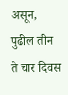असून, पुढील तीन ते चार दिवस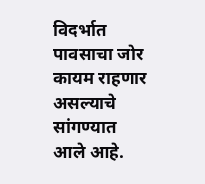विदर्भात पावसाचा जोर कायम राहणार असल्याचे सांगण्यात आले आहे.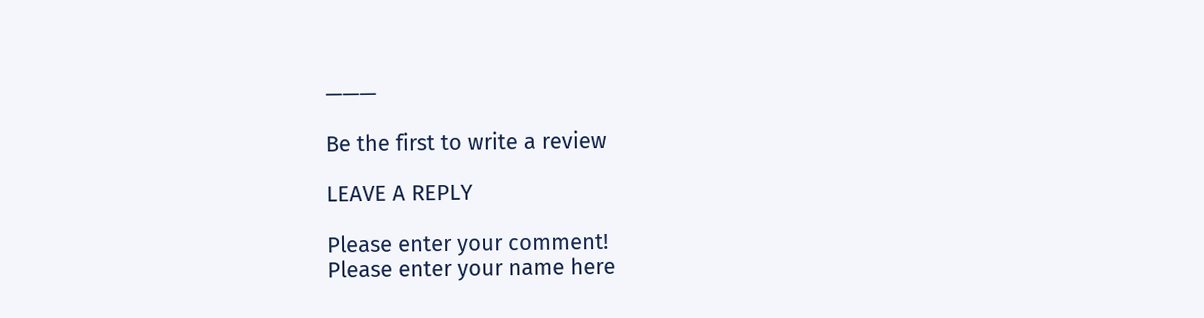———

Be the first to write a review

LEAVE A REPLY

Please enter your comment!
Please enter your name here